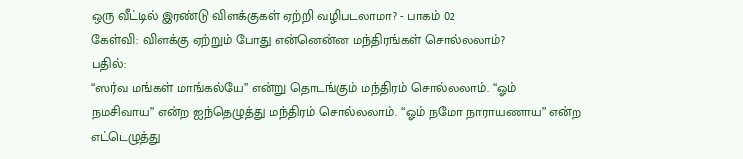ஒரு வீட்டில் இரண்டு விளக்குகள் ஏற்றி வழிபடலாமா? - பாகம் 02
கேள்வி: விளக்கு ஏற்றும் போது என்னென்ன மந்திரங்கள் சொல்லலாம்?
பதில்:
“ஸர்வ மங்கள் மாங்கல்யே” என்று தொடங்கும் மந்திரம் சொல்லலாம். “ஓம்
நமசிவாய” என்ற ஐந்தெழுத்து மந்திரம் சொல்லலாம். “ஓம் நமோ நாராயணாய” என்ற
எட்டெழுத்து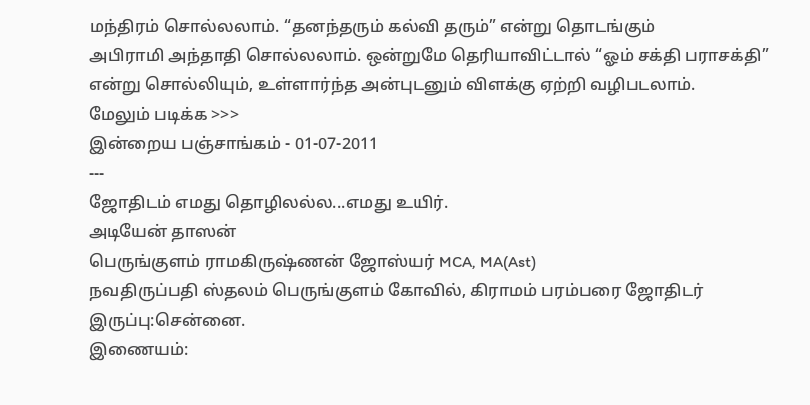மந்திரம் சொல்லலாம். “தனந்தரும் கல்வி தரும்” என்று தொடங்கும்
அபிராமி அந்தாதி சொல்லலாம். ஒன்றுமே தெரியாவிட்டால் “ஓம் சக்தி பராசக்தி”
என்று சொல்லியும், உள்ளார்ந்த அன்புடனும் விளக்கு ஏற்றி வழிபடலாம்.
மேலும் படிக்க >>>
இன்றைய பஞ்சாங்கம் - 01-07-2011
---
ஜோதிடம் எமது தொழிலல்ல...எமது உயிர்.
அடியேன் தாஸன்
பெருங்குளம் ராமகிருஷ்ணன் ஜோஸ்யர் MCA, MA(Ast)
நவதிருப்பதி ஸ்தலம் பெருங்குளம் கோவில், கிராமம் பரம்பரை ஜோதிடர்
இருப்பு:சென்னை.
இணையம்: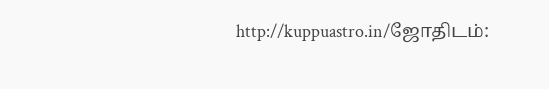http://kuppuastro.in/ஜோதிடம்: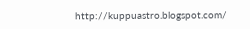http://kuppuastro.blogspot.com/